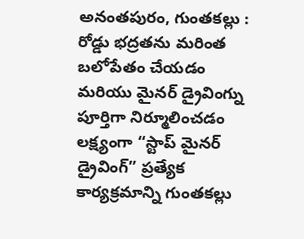అనంతపురం, గుంతకల్లు : రోడ్డు భద్రతను మరింత బలోపేతం చేయడం మరియు మైనర్ డ్రైవింగ్ను పూర్తిగా నిర్మూలించడం లక్ష్యంగా “స్టాప్ మైనర్ డ్రైవింగ్” ప్రత్యేక కార్యక్రమాన్ని గుంతకల్లు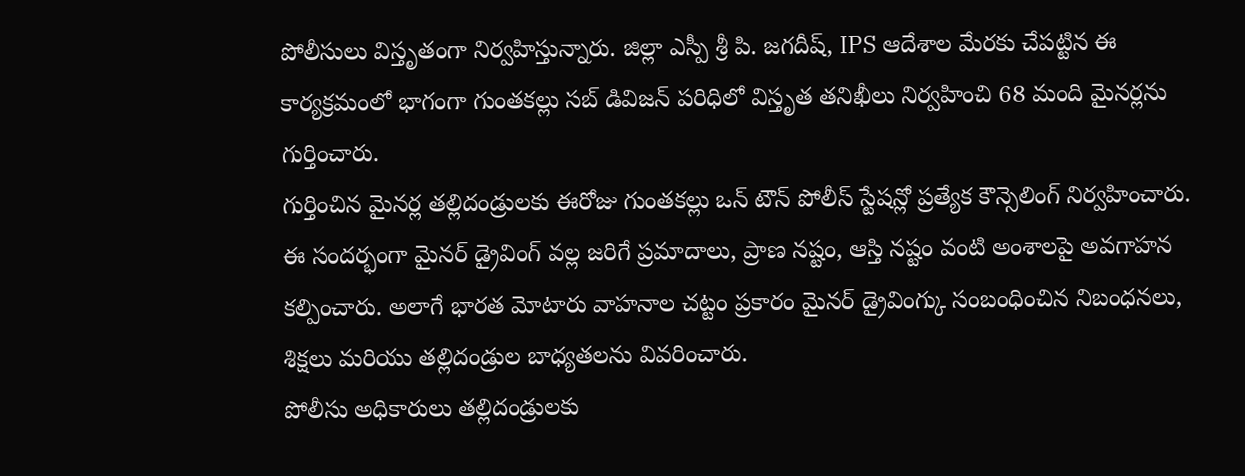పోలీసులు విస్తృతంగా నిర్వహిస్తున్నారు. జిల్లా ఎస్పీ శ్రీ పి. జగదీష్, IPS ఆదేశాల మేరకు చేపట్టిన ఈ కార్యక్రమంలో భాగంగా గుంతకల్లు సబ్ డివిజన్ పరిధిలో విస్తృత తనిఖీలు నిర్వహించి 68 మంది మైనర్లను గుర్తించారు.
గుర్తించిన మైనర్ల తల్లిదండ్రులకు ఈరోజు గుంతకల్లు ఒన్ టౌన్ పోలీస్ స్టేషన్లో ప్రత్యేక కౌన్సెలింగ్ నిర్వహించారు. ఈ సందర్భంగా మైనర్ డ్రైవింగ్ వల్ల జరిగే ప్రమాదాలు, ప్రాణ నష్టం, ఆస్తి నష్టం వంటి అంశాలపై అవగాహన కల్పించారు. అలాగే భారత మోటారు వాహనాల చట్టం ప్రకారం మైనర్ డ్రైవింగ్కు సంబంధించిన నిబంధనలు, శిక్షలు మరియు తల్లిదండ్రుల బాధ్యతలను వివరించారు.
పోలీసు అధికారులు తల్లిదండ్రులకు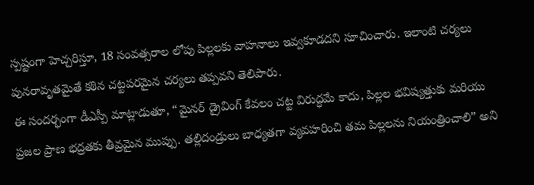స్పష్టంగా హెచ్చరిస్తూ, 18 సంవత్సరాల లోపు పిల్లలకు వాహనాలు ఇవ్వకూడదని సూచించారు. ఇలాంటి చర్యలు పునరావృతమైతే కఠిన చట్టపరమైన చర్యలు తప్పవని తెలిపారు.
ఈ సందర్భంగా డీఎస్పీ మాట్లాడుతూ, “మైనర్ డ్రైవింగ్ కేవలం చట్ట విరుద్ధమే కాదు, పిల్లల భవిష్యత్తుకు మరియు ప్రజల ప్రాణ భద్రతకు తీవ్రమైన ముప్పు. తల్లిదండ్రులు బాధ్యతగా వ్యవహరించి తమ పిల్లలను నియంత్రించాలి” అని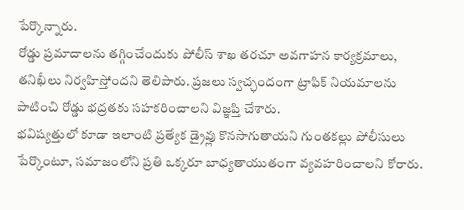పేర్కొన్నారు.
రోడ్డు ప్రమాదాలను తగ్గించేందుకు పోలీస్ శాఖ తరచూ అవగాహన కార్యక్రమాలు, తనిఖీలు నిర్వహిస్తోందని తెలిపారు. ప్రజలు స్వచ్ఛందంగా ట్రాఫిక్ నియమాలను పాటించి రోడ్డు భద్రతకు సహకరించాలని విజ్ఞప్తి చేశారు.
భవిష్యత్తులో కూడా ఇలాంటి ప్రత్యేక డ్రైవ్లు కొనసాగుతాయని గుంతకల్లు పోలీసులు పేర్కొంటూ, సమాజంలోని ప్రతి ఒక్కరూ బాధ్యతాయుతంగా వ్యవహరించాలని కోరారు.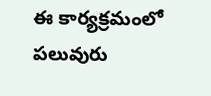ఈ కార్యక్రమంలో పలువురు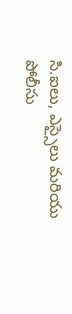సి.ఐలు, ఎస్సైలు మరియు పోలీసు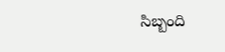సిబ్బంది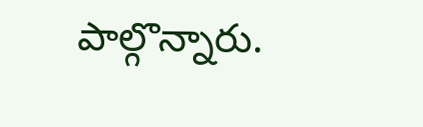పాల్గొన్నారు.